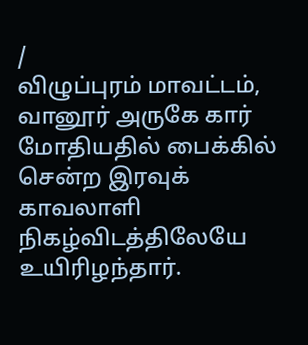/
விழுப்புரம் மாவட்டம், வானூர் அருகே கார் மோதியதில் பைக்கில் சென்ற இரவுக் காவலாளி நிகழ்விடத்திலேயே உயிரிழந்தார்.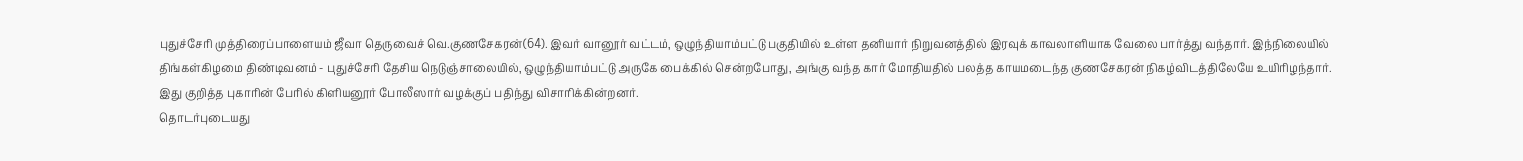புதுச்சேரி முத்திரைப்பாளையம் ஜீவா தெருவைச் வெ.குணசேகரன்(64). இவர் வானூர் வட்டம், ஒழுந்தியாம்பட்டு பகுதியில் உள்ள தனியார் நிறுவனத்தில் இரவுக் காவலாளியாக வேலை பார்த்து வந்தார். இந்நிலையில் திங்கள்கிழமை திண்டிவனம் - புதுச்சேரி தேசிய நெடுஞ்சாலையில், ஒழுந்தியாம்பட்டு அருகே பைக்கில் சென்றபோது, அங்கு வந்த கார் மோதியதில் பலத்த காயமடைந்த குணசேகரன் நிகழ்விடத்திலேயே உயிரிழந்தார்.
இது குறித்த புகாரின் பேரில் கிளியனூர் போலீஸார் வழக்குப் பதிந்து விசாரிக்கின்றனர்.
தொடர்புடையது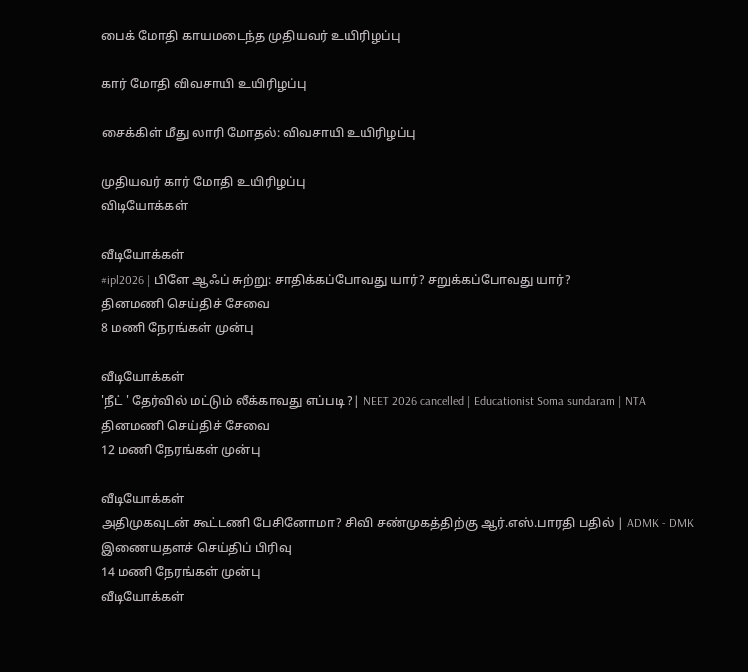பைக் மோதி காயமடைந்த முதியவர் உயிரிழப்பு

கார் மோதி விவசாயி உயிரிழப்பு

சைக்கிள் மீது லாரி மோதல்: விவசாயி உயிரிழப்பு

முதியவர் கார் மோதி உயிரிழப்பு
விடியோக்கள்

வீடியோக்கள்
#ipl2026 | பிளே ஆஃப் சுற்று: சாதிக்கப்போவது யார்? சறுக்கப்போவது யார்?
தினமணி செய்திச் சேவை
8 மணி நேரங்கள் முன்பு

வீடியோக்கள்
'நீட் ' தேர்வில் மட்டும் லீக்காவது எப்படி ?| NEET 2026 cancelled | Educationist Soma sundaram | NTA
தினமணி செய்திச் சேவை
12 மணி நேரங்கள் முன்பு

வீடியோக்கள்
அதிமுகவுடன் கூட்டணி பேசினோமா? சிவி சண்முகத்திற்கு ஆர்.எஸ்.பாரதி பதில் | ADMK - DMK
இணையதளச் செய்திப் பிரிவு
14 மணி நேரங்கள் முன்பு
வீடியோக்கள்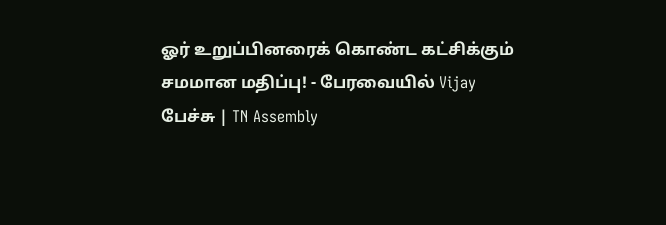ஓர் உறுப்பினரைக் கொண்ட கட்சிக்கும் சமமான மதிப்பு! - பேரவையில் Vijay பேச்சு | TN Assembly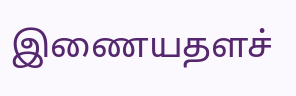இணையதளச்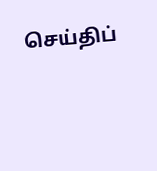செய்திப்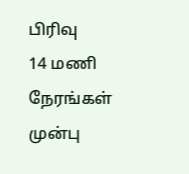பிரிவு
14 மணி நேரங்கள் முன்பு